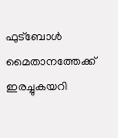ഫുട്ബോൾ മൈതാനത്തേക്ക് ഇരച്ചുകയറി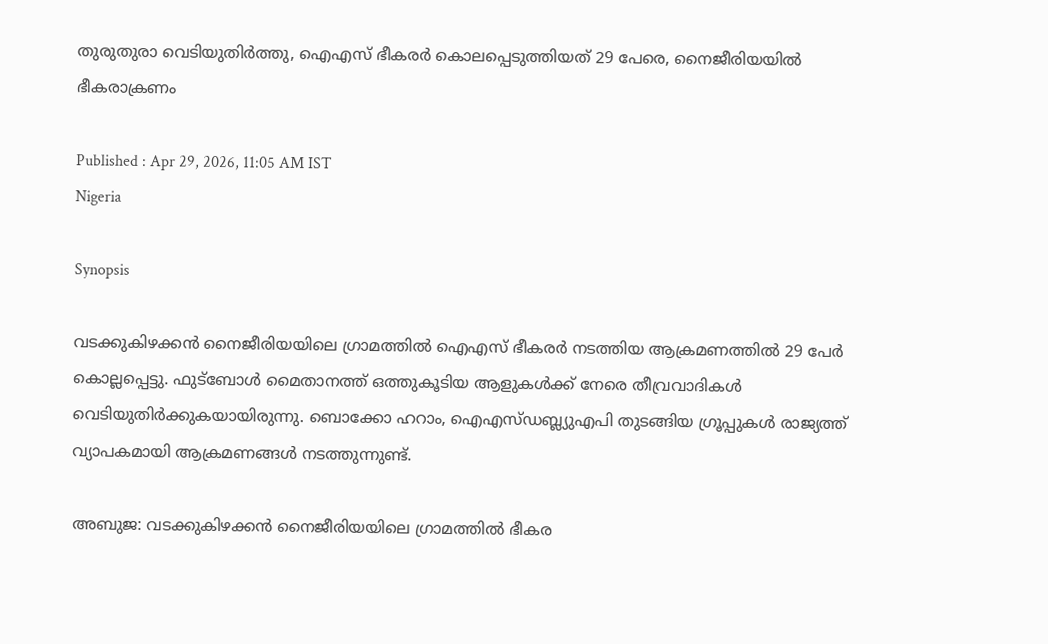തുരുതുരാ വെടിയുതിർത്തു, ഐഎസ് ഭീകരർ കൊലപ്പെടുത്തിയത് 29 പേരെ, നൈജീരിയയിൽ ഭീകരാക്രണം

Published : Apr 29, 2026, 11:05 AM IST
Nigeria

Synopsis

വടക്കുകിഴക്കൻ നൈജീരിയയിലെ ഗ്രാമത്തിൽ ഐഎസ് ഭീകരർ നടത്തിയ ആക്രമണത്തിൽ 29 പേർ കൊല്ലപ്പെട്ടു. ഫുട്ബോൾ മൈതാനത്ത് ഒത്തുകൂടിയ ആളുകൾക്ക് നേരെ തീവ്രവാദികൾ വെടിയുതിർക്കുകയായിരുന്നു. ബൊക്കോ ഹറാം, ഐഎസ്ഡബ്ല്യുഎപി തുടങ്ങിയ ഗ്രൂപ്പുകൾ രാജ്യത്ത് വ്യാപകമായി ആക്രമണങ്ങൾ നടത്തുന്നുണ്ട്.

അബുജ: വടക്കുകിഴക്കൻ നൈജീരിയയിലെ ഗ്രാമത്തിൽ ഭീകര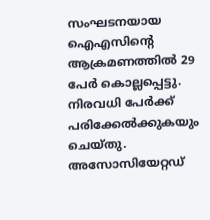സംഘടനയായ ഐഎസിന്റെ ആക്രമണത്തിൽ 29 പേർ കൊല്ലപ്പെട്ടു. നിരവധി പേർക്ക് പരിക്കേൽക്കുകയും ചെയ്തു. അസോസിയേറ്റഡ്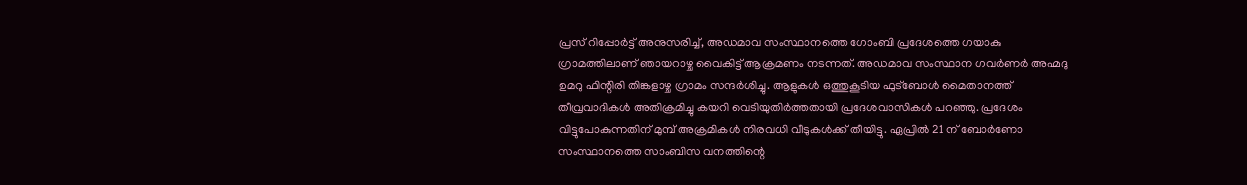പ്രസ് റിപ്പോർട്ട് അനുസരിച്ച്, അഡമാവ സംസ്ഥാനത്തെ ഗോംബി പ്രദേശത്തെ ഗയാകു ഗ്രാമത്തിലാണ് ഞായറാഴ്ച വൈകിട്ട് ആക്രമണം നടന്നത്. അഡമാവ സംസ്ഥാന ഗവർണർ അഹ്മദു ഉമറു ഫിന്റിരി തിങ്കളാഴ്ച ഗ്രാമം സന്ദർശിച്ചു. ആളുകൾ ഒത്തുകൂടിയ ഫുട്ബോൾ മൈതാനത്ത് തീവ്രവാദികൾ അതിക്രമിച്ചു കയറി വെടിയുതിർത്തതായി പ്രദേശവാസികൾ പറഞ്ഞു. പ്രദേശം വിട്ടുപോകുന്നതിന് മുമ്പ് അക്രമികൾ നിരവധി വീടുകൾക്ക് തീയിട്ടു. ഏപ്രിൽ 21 ന് ബോർണോ സംസ്ഥാനത്തെ സാംബിസ വനത്തിന്റെ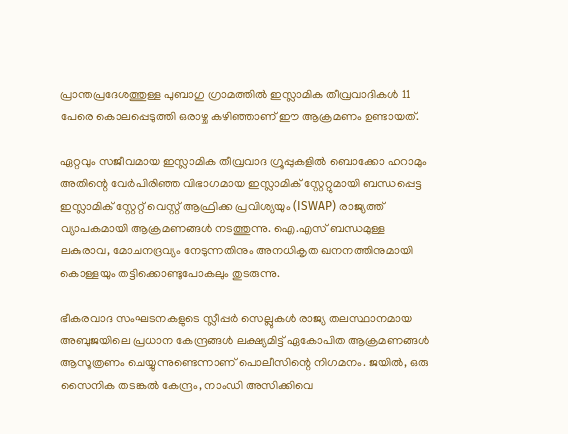പ്രാന്തപ്രദേശത്തുള്ള പുബാഗു ഗ്രാമത്തിൽ ഇസ്ലാമിക തീവ്രവാദികൾ 11 പേരെ കൊലപ്പെടുത്തി ഒരാഴ്ച കഴിഞ്ഞാണ് ഈ ആക്രമണം ഉണ്ടായത്.

ഏറ്റവും സജീവമായ ഇസ്ലാമിക തീവ്രവാദ ഗ്രൂപ്പുകളിൽ ബൊക്കോ ഹറാമും അതിന്റെ വേർപിരിഞ്ഞ വിഭാഗമായ ഇസ്ലാമിക് സ്റ്റേറ്റുമായി ബന്ധപ്പെട്ട ഇസ്ലാമിക് സ്റ്റേറ്റ് വെസ്റ്റ് ആഫ്രിക്ക പ്രവിശ്യയും (ISWAP) രാജ്യത്ത് വ്യാപകമായി ആക്രമണങ്ങൾ നടത്തുന്നു. ഐ.എസ് ബന്ധമുള്ള ലകുരാവ, മോചനദ്രവ്യം നേടുന്നതിനും അനധികൃത ഖനനത്തിനുമായി കൊള്ളയും തട്ടിക്കൊണ്ടുപോകലും തുടരുന്നു.

ഭീകരവാദ സംഘടനകളുടെ സ്ലീപ്പർ സെല്ലുകൾ രാജ്യ തലസ്ഥാനമായ അബുജയിലെ പ്രധാന കേന്ദ്രങ്ങൾ ലക്ഷ്യമിട്ട് ഏകോപിത ആക്രമണങ്ങൾ ആസൂത്രണം ചെയ്യുന്നുണ്ടെന്നാണ് പൊലീസിന്റെ നിഗമനം. ജയിൽ, ഒരു സൈനിക തടങ്കൽ കേന്ദ്രം, നാംഡി അസിക്കിവെ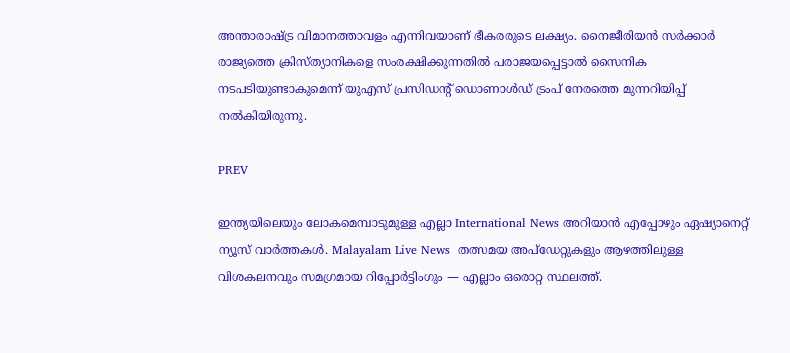അന്താരാഷ്ട്ര വിമാനത്താവളം എന്നിവയാണ് ഭീകരരുടെ ലക്ഷ്യം. നൈജീരിയൻ സർക്കാർ രാജ്യത്തെ ക്രിസ്ത്യാനികളെ സംരക്ഷിക്കുന്നതിൽ പരാജയപ്പെട്ടാൽ സൈനിക നടപടിയുണ്ടാകുമെന്ന് യുഎസ് പ്രസിഡന്റ് ഡൊണാൾഡ് ട്രംപ് നേരത്തെ മുന്നറിയിപ്പ് നൽകിയിരുന്നു.

PREV

ഇന്ത്യയിലെയും ലോകമെമ്പാടുമുള്ള എല്ലാ International News അറിയാൻ എപ്പോഴും ഏഷ്യാനെറ്റ് ന്യൂസ് വാർത്തകൾ. Malayalam Live News  തത്സമയ അപ്‌ഡേറ്റുകളും ആഴത്തിലുള്ള വിശകലനവും സമഗ്രമായ റിപ്പോർട്ടിംഗും — എല്ലാം ഒരൊറ്റ സ്ഥലത്ത്.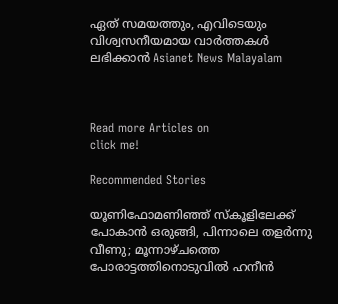ഏത് സമയത്തും, എവിടെയും വിശ്വസനീയമായ വാർത്തകൾ ലഭിക്കാൻ Asianet News Malayalam



Read more Articles on
click me!

Recommended Stories

യൂണിഫോമണിഞ്ഞ് സ്കൂളിലേക്ക് പോകാൻ ഒരുങ്ങി, പിന്നാലെ തളർന്നു വീണു; മൂന്നാഴ്ചത്തെ പോരാട്ടത്തിനൊടുവിൽ ഹനീൻ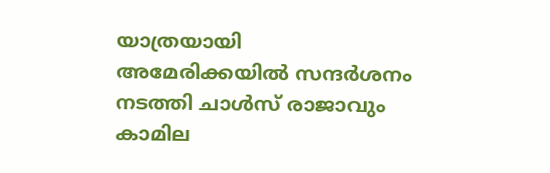യാത്രയായി
അമേരിക്കയിൽ സന്ദർശനം നടത്തി ചാൾസ് രാജാവും കാമില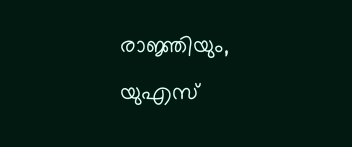രാജ്ഞിയും, യുഎസ്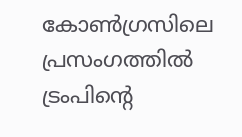കോൺഗ്രസിലെ പ്രസംഗത്തിൽ ട്രംപിന്റെ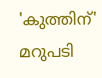'കുത്തിന്' മറുപടി